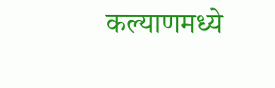कल्याणमध्ये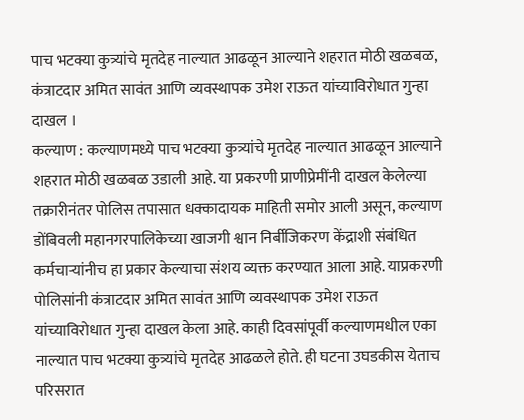पाच भटक्या कुत्र्यांचे मृतदेह नाल्यात आढळून आल्याने शहरात मोठी खळबळ, कंत्राटदार अमित सावंत आणि व्यवस्थापक उमेश राऊत यांच्याविरोधात गुन्हा दाखल ।
कल्याण : कल्याणमध्ये पाच भटक्या कुत्र्यांचे मृतदेह नाल्यात आढळून आल्याने शहरात मोठी खळबळ उडाली आहे. या प्रकरणी प्राणीप्रेमींनी दाखल केलेल्या तक्रारीनंतर पोलिस तपासात धक्कादायक माहिती समोर आली असून, कल्याण डोंबिवली महानगरपालिकेच्या खाजगी श्वान निर्बीजिकरण केंद्राशी संबंधित कर्मचाऱ्यांनीच हा प्रकार केल्याचा संशय व्यक्त करण्यात आला आहे. याप्रकरणी पोलिसांनी कंत्राटदार अमित सावंत आणि व्यवस्थापक उमेश राऊत यांच्याविरोधात गुन्हा दाखल केला आहे. काही दिवसांपूर्वी कल्याणमधील एका नाल्यात पाच भटक्या कुत्र्यांचे मृतदेह आढळले होते. ही घटना उघडकीस येताच परिसरात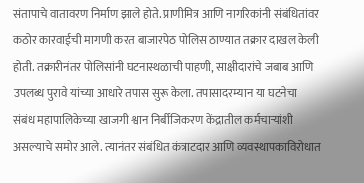संतापाचे वातावरण निर्माण झाले होते. प्राणीमित्र आणि नागरिकांनी संबंधितांवर कठोर कारवाईची मागणी करत बाजारपेठ पोलिस ठाण्यात तक्रार दाखल केली होती. तक्रारीनंतर पोलिसांनी घटनास्थळाची पाहणी, साक्षीदारांचे जबाब आणि उपलब्ध पुरावे यांच्या आधारे तपास सुरू केला. तपासादरम्यान या घटनेचा संबंध महापालिकेच्या खाजगी श्वान निर्बीजिकरण केंद्रातील कर्मचाऱ्यांशी असल्याचे समोर आले. त्यानंतर संबंधित कंत्राटदार आणि व्यवस्थापकाविरोधात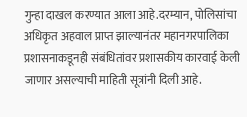गुन्हा दाखल करण्यात आला आहे.दरम्यान, पोलिसांचा अधिकृत अहवाल प्राप्त झाल्यानंतर महानगरपालिका प्रशासनाकडूनही संबंधितांवर प्रशासकीय कारवाई केली जाणार असल्याची माहिती सूत्रांनी दिली आहे.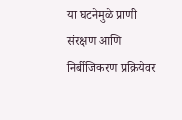या घटनेमुळे प्राणी संरक्षण आणि निर्बीजिकरण प्रक्रियेवर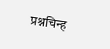प्रश्नचिन्ह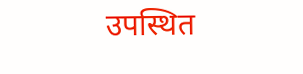उपस्थित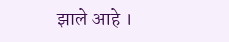झाले आहे ।